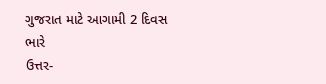ગુજરાત માટે આગામી 2 દિવસ ભારે
ઉત્તર-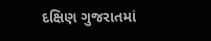દક્ષિણ ગુજરાતમાં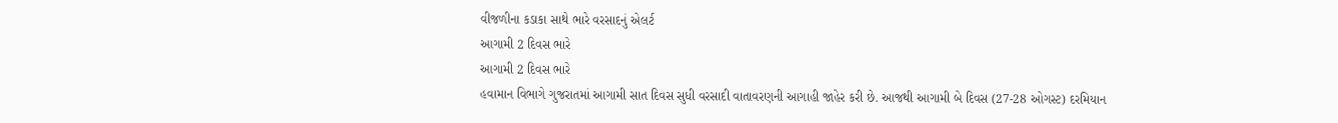વીજળીના કડાકા સાથે ભારે વરસાદનું એલર્ટ
આગામી 2 દિવસ ભારે
આગામી 2 દિવસ ભારે
હવામાન વિભાગે ગુજરાતમાં આગામી સાત દિવસ સુધી વરસાદી વાતાવરણની આગાહી જાહેર કરી છે. આજથી આગામી બે દિવસ (27-28 ઓગસ્ટ) દરમિયાન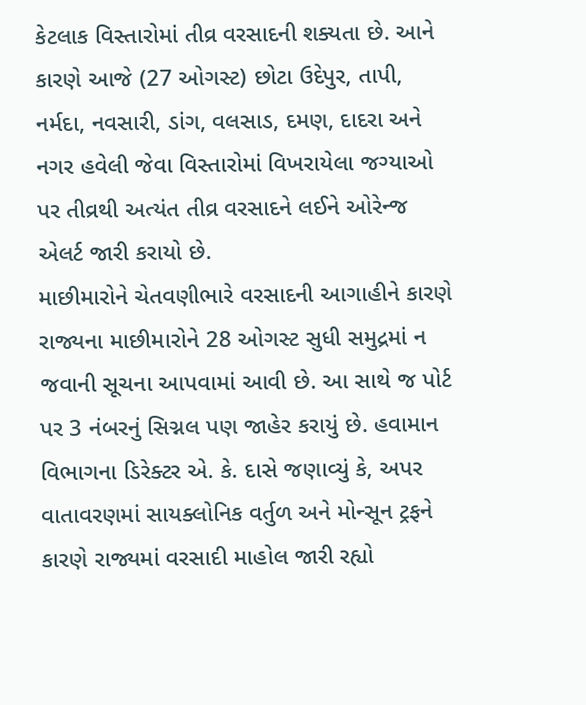કેટલાક વિસ્તારોમાં તીવ્ર વરસાદની શક્યતા છે. આને કારણે આજે (27 ઓગસ્ટ) છોટા ઉદેપુર, તાપી, નર્મદા, નવસારી, ડાંગ, વલસાડ, દમણ, દાદરા અને નગર હવેલી જેવા વિસ્તારોમાં વિખરાયેલા જગ્યાઓ પર તીવ્રથી અત્યંત તીવ્ર વરસાદને લઈને ઓરેન્જ એલર્ટ જારી કરાયો છે.
માછીમારોને ચેતવણીભારે વરસાદની આગાહીને કારણે રાજ્યના માછીમારોને 28 ઓગસ્ટ સુધી સમુદ્રમાં ન જવાની સૂચના આપવામાં આવી છે. આ સાથે જ પોર્ટ પર 3 નંબરનું સિગ્નલ પણ જાહેર કરાયું છે. હવામાન વિભાગના ડિરેક્ટર એ. કે. દાસે જણાવ્યું કે, અપર વાતાવરણમાં સાયક્લોનિક વર્તુળ અને મોન્સૂન ટ્રફને કારણે રાજ્યમાં વરસાદી માહોલ જારી રહ્યો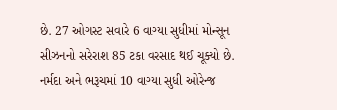છે. 27 ઓગસ્ટ સવારે 6 વાગ્યા સુધીમાં મોન્સૂન સીઝનનો સરેરાશ 85 ટકા વરસાદ થઈ ચૂક્યો છે.
નર્મદા અને ભરૂચમાં 10 વાગ્યા સુધી ઓરેન્જ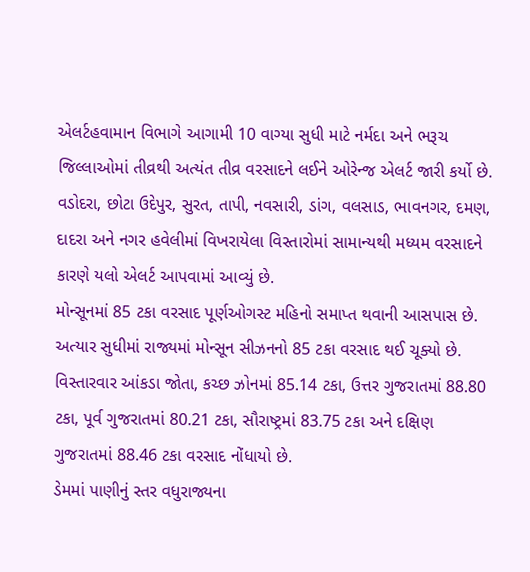એલર્ટહવામાન વિભાગે આગામી 10 વાગ્યા સુધી માટે નર્મદા અને ભરૂચ જિલ્લાઓમાં તીવ્રથી અત્યંત તીવ્ર વરસાદને લઈને ઓરેન્જ એલર્ટ જારી કર્યો છે. વડોદરા, છોટા ઉદેપુર, સુરત, તાપી, નવસારી, ડાંગ, વલસાડ, ભાવનગર, દમણ, દાદરા અને નગર હવેલીમાં વિખરાયેલા વિસ્તારોમાં સામાન્યથી મધ્યમ વરસાદને કારણે યલો એલર્ટ આપવામાં આવ્યું છે.
મોન્સૂનમાં 85 ટકા વરસાદ પૂર્ણઓગસ્ટ મહિનો સમાપ્ત થવાની આસપાસ છે. અત્યાર સુધીમાં રાજ્યમાં મોન્સૂન સીઝનનો 85 ટકા વરસાદ થઈ ચૂક્યો છે. વિસ્તારવાર આંકડા જોતા, કચ્છ ઝોનમાં 85.14 ટકા, ઉત્તર ગુજરાતમાં 88.80 ટકા, પૂર્વ ગુજરાતમાં 80.21 ટકા, સૌરાષ્ટ્રમાં 83.75 ટકા અને દક્ષિણ ગુજરાતમાં 88.46 ટકા વરસાદ નોંધાયો છે.
ડેમમાં પાણીનું સ્તર વધુરાજ્યના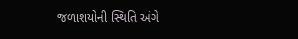જળાશયોની સ્થિતિ અંગે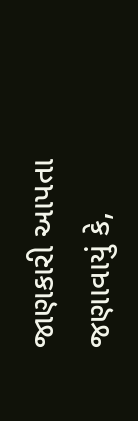જાણકારી આપતા જણાવાયું કે,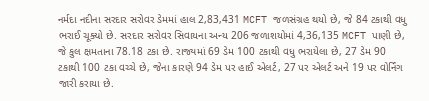નર્મદા નદીના સરદાર સરોવર ડેમમાં હાલ 2,83,431 MCFT જળસંગ્રહ થયો છે, જે 84 ટકાથી વધુ ભરાઈ ચૂક્યો છે. સરદાર સરોવર સિવાયના અન્ય 206 જળાશયોમાં 4,36,135 MCFT પાણી છે, જે કુલ ક્ષમતાના 78.18 ટકા છે. રાજ્યમાં 69 ડેમ 100 ટકાથી વધુ ભરાયેલા છે, 27 ડેમ 90 ટકાથી 100 ટકા વચ્ચે છે, જેના કારણે 94 ડેમ પર હાઈ એલર્ટ, 27 પર એલર્ટ અને 19 પર વોર્નિંગ જારી કરાયા છે.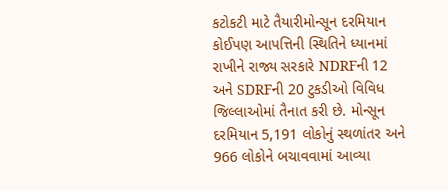કટોકટી માટે તૈયારીમોન્સૂન દરમિયાન કોઈપણ આપત્તિની સ્થિતિને ધ્યાનમાં રાખીને રાજ્ય સરકારે NDRFની 12 અને SDRFની 20 ટુકડીઓ વિવિધ જિલ્લાઓમાં તૈનાત કરી છે. મોન્સૂન દરમિયાન 5,191 લોકોનું સ્થળાંતર અને 966 લોકોને બચાવવામાં આવ્યા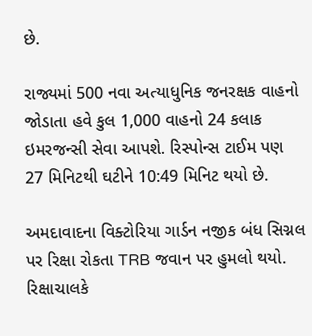છે.

રાજ્યમાં 500 નવા અત્યાધુનિક જનરક્ષક વાહનો જોડાતા હવે કુલ 1,000 વાહનો 24 કલાક ઇમરજન્સી સેવા આપશે. રિસ્પોન્સ ટાઈમ પણ 27 મિનિટથી ઘટીને 10:49 મિનિટ થયો છે.

અમદાવાદના વિક્ટોરિયા ગાર્ડન નજીક બંધ સિગ્નલ પર રિક્ષા રોકતા TRB જવાન પર હુમલો થયો. રિક્ષાચાલકે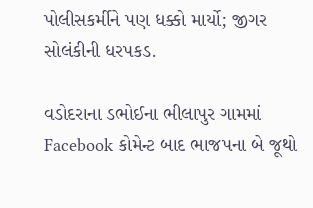પોલીસકર્મીને પણ ધક્કો માર્યો; જીગર સોલંકીની ધરપકડ.

વડોદરાના ડભોઈના ભીલાપુર ગામમાં Facebook કોમેન્ટ બાદ ભાજપના બે જૂથો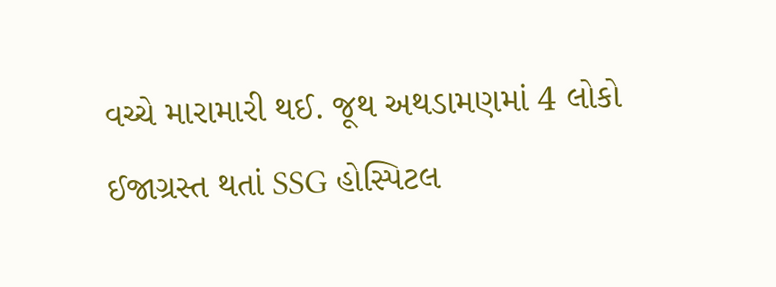વચ્ચે મારામારી થઈ. જૂથ અથડામણમાં 4 લોકો ઈજાગ્રસ્ત થતાં SSG હોસ્પિટલ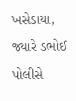ખસેડાયા, જ્યારે ડભોઈ પોલીસે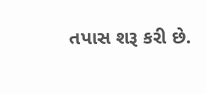તપાસ શરૂ કરી છે.